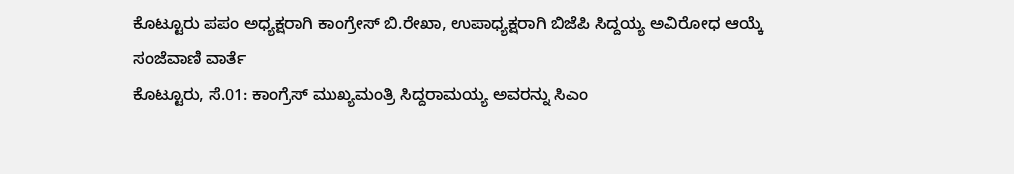ಕೊಟ್ಟೂರು ಪಪಂ ಅಧ್ಯಕ್ಷರಾಗಿ ಕಾಂಗ್ರೇಸ್ ಬಿ.ರೇಖಾ, ಉಪಾಧ್ಯಕ್ಷರಾಗಿ ಬಿಜೆಪಿ ಸಿದ್ದಯ್ಯ ಅವಿರೋಧ ಆಯ್ಕೆ
ಸಂಜೆವಾಣಿ ವಾರ್ತೆ
ಕೊಟ್ಟೂರು, ಸೆ.01: ಕಾಂಗ್ರೆಸ್ ಮುಖ್ಯಮಂತ್ರಿ ಸಿದ್ದರಾಮಯ್ಯ ಅವರನ್ನು ಸಿಎಂ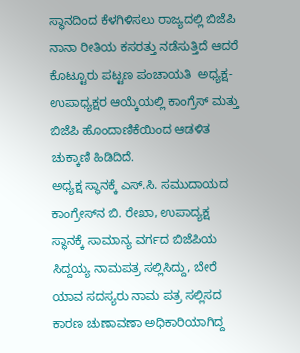ಸ್ಥಾನದಿಂದ ಕೆಳಗಿಳಿಸಲು ರಾಜ್ಯದಲ್ಲಿ ಬಿಜೆಪಿ ನಾನಾ ರೀತಿಯ ಕಸರತ್ತು ನಡೆಸುತ್ತಿದೆ ಆದರೆ ಕೊಟ್ಟೂರು ಪಟ್ಟಣ ಪಂಚಾಯತಿ  ಅಧ್ಯಕ್ಷ-ಉಪಾಧ್ಯಕ್ಷರ ಆಯ್ಕೆಯಲ್ಲಿ ಕಾಂಗ್ರೆಸ್ ಮತ್ತು ಬಿಜೆಪಿ ಹೊಂದಾಣಿಕೆಯಿಂದ ಆಡಳಿತ ಚುಕ್ಕಾಣಿ ಹಿಡಿದಿದೆ.
ಅಧ್ಯಕ್ಷ ಸ್ಥಾನಕ್ಕೆ ಎಸ್.ಸಿ. ಸಮುದಾಯದ ಕಾಂಗ್ರೇಸ್‌ನ ಬಿ. ರೇಖಾ, ಉಪಾದ್ಯಕ್ಷ ಸ್ಥಾನಕ್ಕೆ ಸಾಮಾನ್ಯ ವರ್ಗದ ಬಿಜೆಪಿಯ ಸಿದ್ದಯ್ಯ ನಾಮಪತ್ರ ಸಲ್ಲಿಸಿದ್ದು, ಬೇರೆ ಯಾವ ಸದಸ್ಯರು ನಾಮ ಪತ್ರ ಸಲ್ಲಿಸದ ಕಾರಣ ಚುಣಾವಣಾ ಅಧಿಕಾರಿಯಾಗಿದ್ದ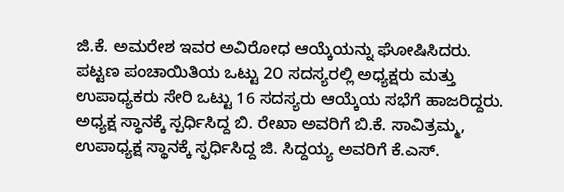ಜಿ.ಕೆ. ಅಮರೇಶ ಇವರ ಅವಿರೋಧ ಆಯ್ಕೆಯನ್ನು ಘೋಷಿಸಿದರು.
ಪಟ್ಟಣ ಪಂಚಾಯಿತಿಯ ಒಟ್ಟು 2೦ ಸದಸ್ಯರಲ್ಲಿ ಅಧ್ಯಕ್ಷರು ಮತ್ತು ಉಪಾಧ್ಯಕರು ಸೇರಿ ಒಟ್ಟು 16 ಸದಸ್ಯರು ಆಯ್ಕೆಯ ಸಭೆಗೆ ಹಾಜರಿದ್ದರು. ಅಧ್ಯಕ್ಷ ಸ್ಥಾನಕ್ಕೆ ಸ್ಪರ್ಧಿಸಿದ್ದ ಬಿ. ರೇಖಾ ಅವರಿಗೆ ಬಿ.ಕೆ. ಸಾವಿತ್ರಮ್ಮ, ಉಪಾಧ್ಯಕ್ಷ ಸ್ಥಾನಕ್ಕೆ ಸ್ಫರ್ಧಿಸಿದ್ದ ಜಿ. ಸಿದ್ದಯ್ಯ ಅವರಿಗೆ ಕೆ.ಎಸ್.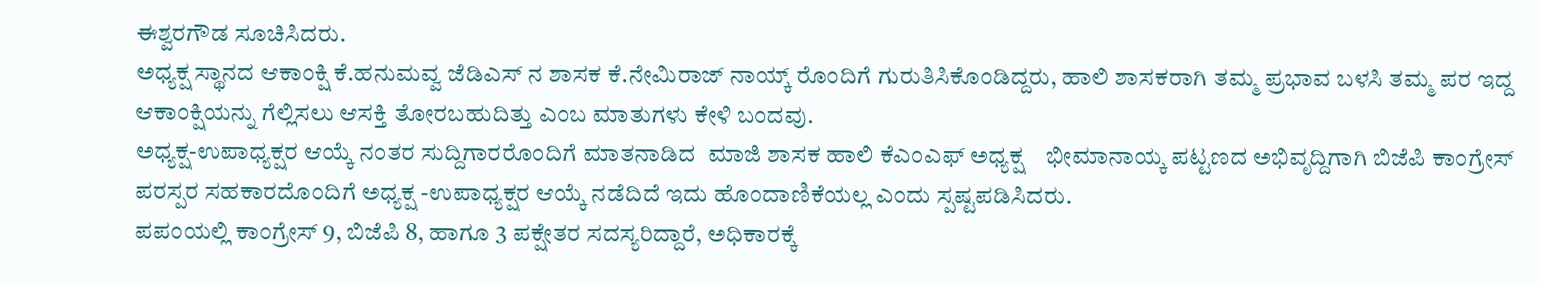ಈಶ್ವರಗೌಡ ಸೂಚಿಸಿದರು.
ಅಧ್ಯಕ್ಷ ಸ್ಥಾನದ ಆಕಾಂಕ್ಷಿ ಕೆ.ಹನುಮವ್ವ ಜೆಡಿಎಸ್ ನ ಶಾಸಕ ಕೆ.ನೇಮಿರಾಜ್ ನಾಯ್ಕ್ ರೊಂದಿಗೆ ಗುರುತಿಸಿಕೊಂಡಿದ್ದರು, ಹಾಲಿ ಶಾಸಕರಾಗಿ ತಮ್ಮ ಪ್ರಭಾವ ಬಳಸಿ ತಮ್ಮ ಪರ ಇದ್ದ ಆಕಾಂಕ್ಷಿಯನ್ನು ಗೆಲ್ಲಿಸಲು ಆಸಕ್ತಿ ತೋರಬಹುದಿತ್ತು ಎಂಬ ಮಾತುಗಳು ಕೇಳಿ ಬಂದವು.
ಅಧ್ಯಕ್ಷ-ಉಪಾಧ್ಯಕ್ಷರ ಆಯ್ಕೆ ನಂತರ ಸುದ್ದಿಗಾರರೊಂದಿಗೆ ಮಾತನಾಡಿದ  ಮಾಜಿ ಶಾಸಕ ಹಾಲಿ ಕೆಎಂಎಫ್ ಅಧ್ಯಕ್ಷ    ಭೀಮಾನಾಯ್ಕ ಪಟ್ಟಣದ ಅಭಿವೃದ್ದಿಗಾಗಿ ಬಿಜೆಪಿ ಕಾಂಗ್ರೇಸ್ ಪರಸ್ಪರ ಸಹಕಾರದೊಂದಿಗೆ ಅಧ್ಯಕ್ಷ -ಉಪಾಧ್ಯಕ್ಷರ ಆಯ್ಕೆ ನಡೆದಿದೆ ಇದು ಹೊಂದಾಣಿಕೆಯಲ್ಲ ಎಂದು ಸ್ಪಷ್ಟಪಡಿಸಿದರು.
ಪಪಂಯಲ್ಲಿ ಕಾಂಗ್ರೇಸ್ 9, ಬಿಜೆಪಿ 8, ಹಾಗೂ 3 ಪಕ್ಷೇತರ ಸದಸ್ಯರಿದ್ದಾರೆ, ಅಧಿಕಾರಕ್ಕೆ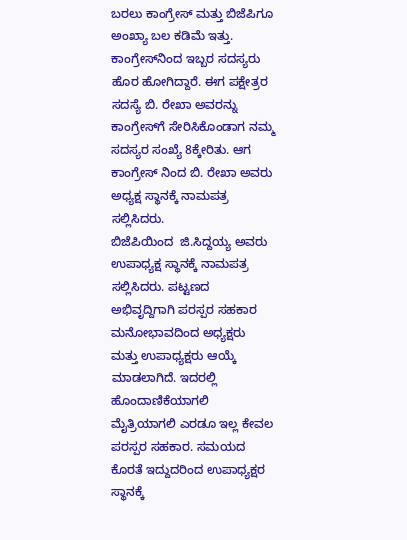ಬರಲು ಕಾಂಗ್ರೇಸ್ ಮತ್ತು ಬಿಜೆಪಿಗೂ ಅಂಖ್ಯಾ ಬಲ ಕಡಿಮೆ ಇತ್ತು. ಕಾಂಗ್ರೇಸ್‌ನಿಂದ ಇಬ್ಬರ ಸದಸ್ಯರು ಹೊರ ಹೋಗಿದ್ದಾರೆ. ಈಗ ಪಕ್ಷೇತ್ರರ ಸದಸ್ಯೆ ಬಿ. ರೇಖಾ ಅವರನ್ನು ಕಾಂಗ್ರೇಸ್‌ಗೆ ಸೇರಿಸಿಕೊಂಡಾಗ ನಮ್ಮ ಸದಸ್ಯರ ಸಂಖ್ಯೆ 8ಕ್ಕೇರಿತು. ಆಗ ಕಾಂಗ್ರೇಸ್ ನಿಂದ ಬಿ. ರೇಖಾ ಅವರು ಅಧ್ಯಕ್ಷ ಸ್ಥಾನಕ್ಕೆ ನಾಮಪತ್ರ ಸಲ್ಲಿಸಿದರು.
ಬಿಜೆಪಿಯಿಂದ  ಜಿ.ಸಿದ್ದಯ್ಯ ಅವರು ಉಪಾಧ್ಯಕ್ಷ ಸ್ಥಾನಕ್ಕೆ ನಾಮಪತ್ರ ಸಲ್ಲಿಸಿದರು. ಪಟ್ಟಣದ ಅಭಿವೃದ್ದಿಗಾಗಿ ಪರಸ್ಪರ ಸಹಕಾರ ಮನೋಭಾವದಿಂದ ಅಧ್ಯಕ್ಷರು ಮತ್ತು ಉಪಾಧ್ಯಕ್ಷರು ಆಯ್ಕೆ ಮಾಡಲಾಗಿದೆ. ಇದರಲ್ಲಿ  ಹೊಂದಾಣಿಕೆಯಾಗಲಿ ಮೈತ್ರಿಯಾಗಲಿ ಎರಡೂ ಇಲ್ಲ ಕೇವಲ ಪರಸ್ಪರ ಸಹಕಾರ. ಸಮಯದ ಕೊರತೆ ಇದ್ದುದರಿಂದ ಉಪಾಧ್ಯಕ್ಷರ ಸ್ಥಾನಕ್ಕೆ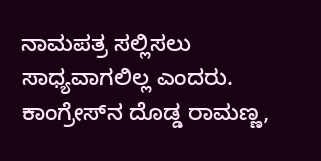ನಾಮಪತ್ರ ಸಲ್ಲಿಸಲು ಸಾಧ್ಯವಾಗಲಿಲ್ಲ ಎಂದರು.
ಕಾಂಗ್ರೇಸ್‌ನ ದೊಡ್ಡ ರಾಮಣ್ಣ,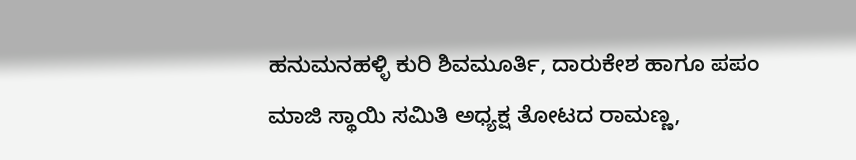ಹನುಮನಹಳ್ಳಿ ಕುರಿ ಶಿವಮೂರ್ತಿ, ದಾರುಕೇಶ ಹಾಗೂ ಪಪಂ ಮಾಜಿ ಸ್ಥಾಯಿ ಸಮಿತಿ ಅಧ್ಯಕ್ಷ ತೋಟದ ರಾಮಣ್ಣ,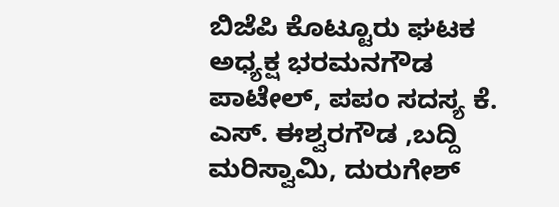ಬಿಜೆಪಿ ಕೊಟ್ಟೂರು ಘಟಕ ಅಧ್ಯಕ್ಷ ಭರಮನಗೌಡ ಪಾಟೇಲ್, ಪಪಂ ಸದಸ್ಯ ಕೆ. ಎಸ್. ಈಶ್ವರಗೌಡ ,ಬದ್ದಿ ಮರಿಸ್ವಾಮಿ, ದುರುಗೇಶ್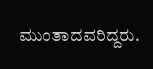ಮುಂತಾದವರಿದ್ದರು.